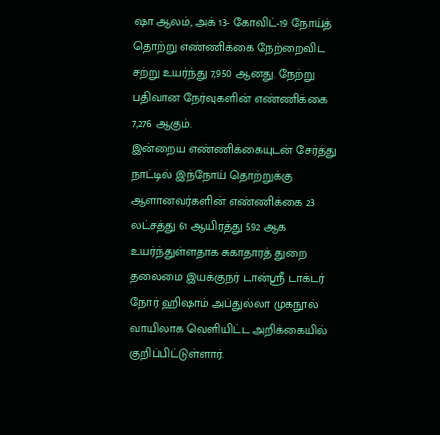ஷா ஆலம், அக் 13- கோவிட்-19 நோய்த் தொற்று எண்ணிக்கை நேற்றைவிட சற்று உயர்ந்து 7,950 ஆனது. நேற்று பதிவான நேர்வுகளின் எண்ணிக்கை 7,276 ஆகும்.
இன்றைய எண்ணிக்கையுடன் சேர்த்து நாட்டில் இந்நோய் தொற்றுக்கு ஆளானவர்களின் எண்ணிக்கை 23 லட்சத்து 61 ஆயிரத்து 592 ஆக உயர்ந்துள்ளதாக சுகாதாரத் துறை தலைமை இயக்குநர் டான்ஸ்ரீ டாக்டர் நோர் ஹிஷாம் அப்துல்லா முகநூல் வாயிலாக வெளியிட்ட அறிக்கையில் குறிப்பிட்டுள்ளார்.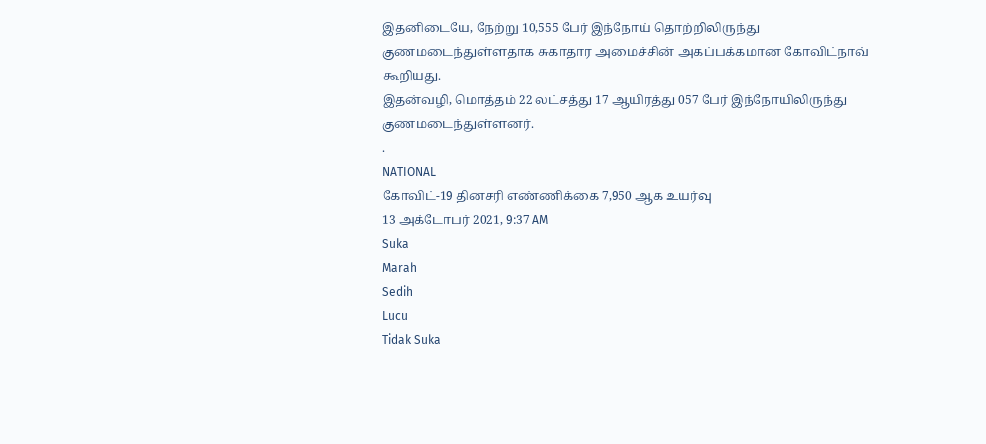இதனிடையே, நேற்று 10,555 பேர் இந்நோய் தொற்றிலிருந்து குணமடைந்துள்ளதாக சுகாதார அமைச்சின் அகப்பக்கமான கோவிட்நாவ் கூறியது.
இதன்வழி, மொத்தம் 22 லட்சத்து 17 ஆயிரத்து 057 பேர் இந்நோயிலிருந்து குணமடைந்துள்ளனர்.
.
NATIONAL
கோவிட்-19 தினசரி எண்ணிக்கை 7,950 ஆக உயர்வு
13 அக்டோபர் 2021, 9:37 AM
Suka
Marah
Sedih
Lucu
Tidak Suka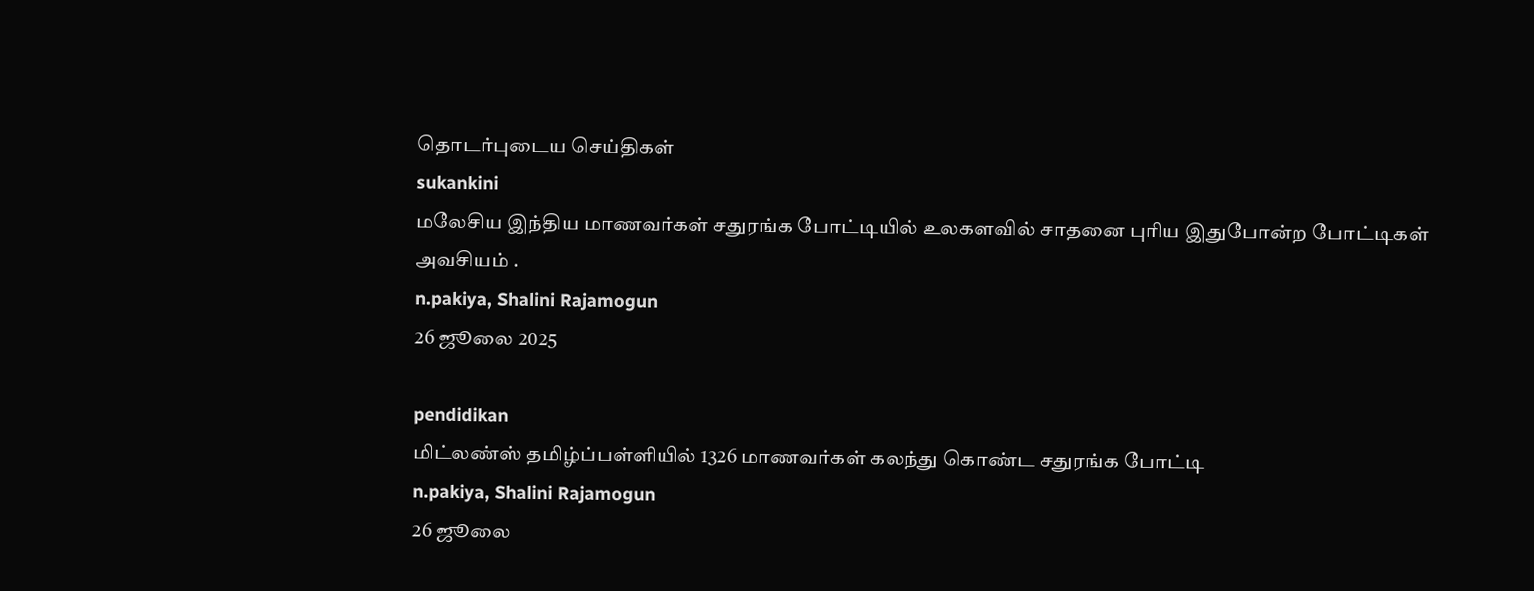தொடர்புடைய செய்திகள்
sukankini
மலேசிய இந்திய மாணவர்கள் சதுரங்க போட்டியில் உலகளவில் சாதனை புரிய இதுபோன்ற போட்டிகள் அவசியம் .
n.pakiya, Shalini Rajamogun
26 ஜூலை 2025

pendidikan
மிட்லண்ஸ் தமிழ்ப்பள்ளியில் 1326 மாணவர்கள் கலந்து கொண்ட சதுரங்க போட்டி
n.pakiya, Shalini Rajamogun
26 ஜூலை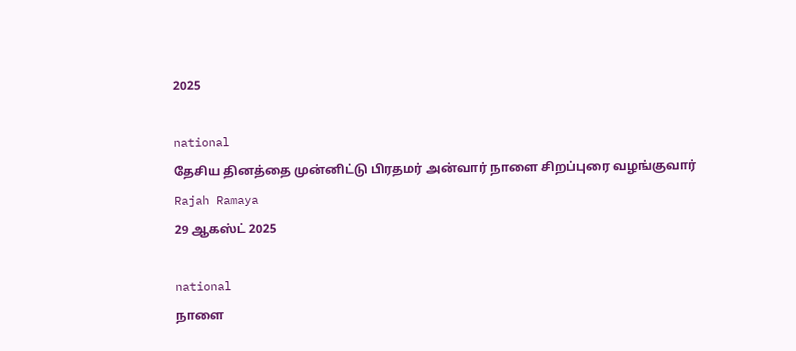2025

national
தேசிய தினத்தை முன்னிட்டு பிரதமர் அன்வார் நாளை சிறப்புரை வழங்குவார்
Rajah Ramaya
29 ஆகஸ்ட் 2025

national
நாளை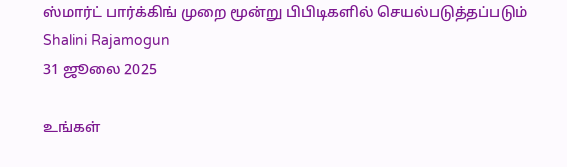ஸ்மார்ட் பார்க்கிங் முறை மூன்று பிபிடிகளில் செயல்படுத்தப்படும்
Shalini Rajamogun
31 ஜூலை 2025

உங்கள்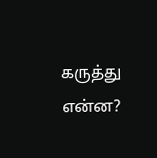கருத்து என்ன?